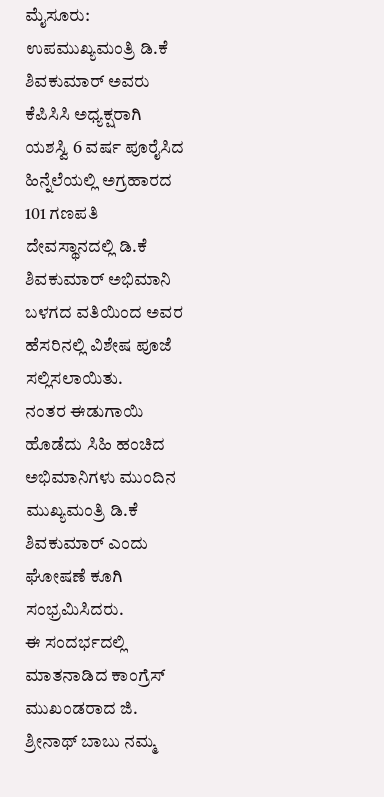ಮೈಸೂರು: ಉಪಮುಖ್ಯಮಂತ್ರಿ ಡಿ.ಕೆ ಶಿವಕುಮಾರ್ ಅವರು ಕೆಪಿಸಿಸಿ ಅಧ್ಯಕ್ಷರಾಗಿ ಯಶಸ್ವಿ 6 ವರ್ಷ ಪೂರೈಸಿದ ಹಿನ್ನೆಲೆಯಲ್ಲಿ ಅಗ್ರಹಾರದ 101 ಗಣಪತಿ ದೇವಸ್ಥಾನದಲ್ಲಿ ಡಿ.ಕೆ ಶಿವಕುಮಾರ್ ಅಭಿಮಾನಿ ಬಳಗದ ವತಿಯಿಂದ ಅವರ ಹೆಸರಿನಲ್ಲಿ ವಿಶೇಷ ಪೂಜೆ ಸಲ್ಲಿಸಲಾಯಿತು.
ನಂತರ ಈಡುಗಾಯಿ ಹೊಡೆದು ಸಿಹಿ ಹಂಚಿದ ಅಭಿಮಾನಿಗಳು ಮುಂದಿನ ಮುಖ್ಯಮಂತ್ರಿ ಡಿ.ಕೆ ಶಿವಕುಮಾರ್ ಎಂದು ಘೋಷಣೆ ಕೂಗಿ ಸಂಭ್ರಮಿಸಿದರು.
ಈ ಸಂದರ್ಭದಲ್ಲಿ ಮಾತನಾಡಿದ ಕಾಂಗ್ರೆಸ್ ಮುಖಂಡರಾದ ಜಿ. ಶ್ರೀನಾಥ್ ಬಾಬು ನಮ್ಮ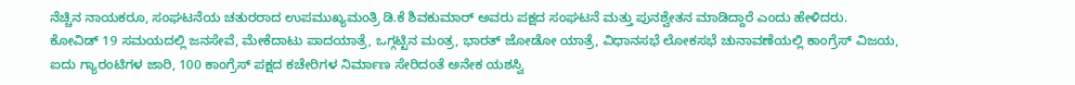ನೆಚ್ಚಿನ ನಾಯಕರೂ, ಸಂಘಟನೆಯ ಚತುರರಾದ ಉಪಮುಖ್ಯಮಂತ್ರಿ ಡಿ.ಕೆ ಶಿವಕುಮಾರ್ ಅವರು ಪಕ್ಷದ ಸಂಘಟನೆ ಮತ್ತು ಪುನಶ್ವೇತನ ಮಾಡಿದ್ದಾರೆ ಎಂದು ಹೇಳಿದರು.
ಕೋವಿಡ್ 19 ಸಮಯದಲ್ಲಿ ಜನಸೇವೆ, ಮೇಕೆದಾಟು ಪಾದಯಾತ್ರೆ, ಒಗ್ಗಟ್ಟಿನ ಮಂತ್ರ, ಭಾರತ್ ಜೋಡೋ ಯಾತ್ರೆ, ವಿಧಾನಸಭೆ ಲೋಕಸಭೆ ಚುನಾವಣೆಯಲ್ಲಿ ಕಾಂಗ್ರೆಸ್ ವಿಜಯ, ಐದು ಗ್ಯಾರಂಟಿಗಳ ಜಾರಿ, 100 ಕಾಂಗ್ರೆಸ್ ಪಕ್ಷದ ಕಚೇರಿಗಳ ನಿರ್ಮಾಣ ಸೇರಿದಂತೆ ಅನೇಕ ಯಶಸ್ವಿ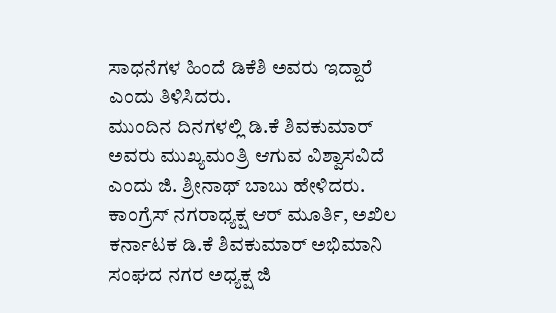ಸಾಧನೆಗಳ ಹಿಂದೆ ಡಿಕೆಶಿ ಅವರು ಇದ್ದಾರೆ ಎಂದು ತಿಳಿಸಿದರು.
ಮುಂದಿನ ದಿನಗಳಲ್ಲಿ ಡಿ.ಕೆ ಶಿವಕುಮಾರ್ ಅವರು ಮುಖ್ಯಮಂತ್ರಿ ಆಗುವ ವಿಶ್ವಾಸವಿದೆ ಎಂದು ಜಿ. ಶ್ರೀನಾಥ್ ಬಾಬು ಹೇಳಿದರು.
ಕಾಂಗ್ರೆಸ್ ನಗರಾಧ್ಯಕ್ಷ ಆರ್ ಮೂರ್ತಿ, ಅಖಿಲ ಕರ್ನಾಟಕ ಡಿ.ಕೆ ಶಿವಕುಮಾರ್ ಅಭಿಮಾನಿ ಸಂಘದ ನಗರ ಅಧ್ಯಕ್ಷ ಜಿ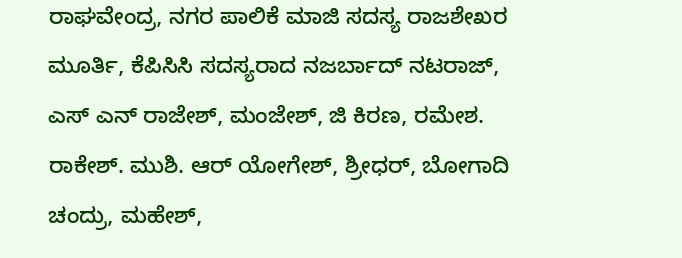ರಾಘವೇಂದ್ರ, ನಗರ ಪಾಲಿಕೆ ಮಾಜಿ ಸದಸ್ಯ ರಾಜಶೇಖರ ಮೂರ್ತಿ, ಕೆಪಿಸಿಸಿ ಸದಸ್ಯರಾದ ನಜರ್ಬಾದ್ ನಟರಾಜ್, ಎಸ್ ಎನ್ ರಾಜೇಶ್, ಮಂಜೇಶ್, ಜಿ ಕಿರಣ, ರಮೇಶ. ರಾಕೇಶ್. ಮುಶಿ. ಆರ್ ಯೋಗೇಶ್, ಶ್ರೀಧರ್, ಬೋಗಾದಿ ಚಂದ್ರು, ಮಹೇಶ್,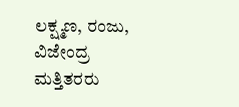ಲಕ್ಷ್ಮಣ, ರಂಜು, ವಿಜೇಂದ್ರ ಮತ್ತಿತರರು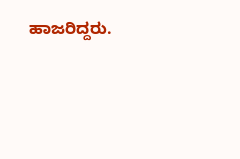ಹಾಜರಿದ್ದರು.